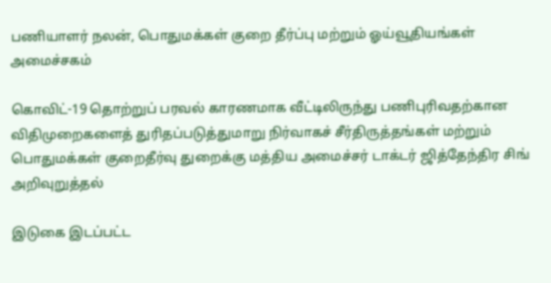பணியாளர் நலன், பொதுமக்கள் குறை தீர்ப்பு மற்றும் ஓய்வூதியங்கள் அமைச்சகம்

கொவிட்-19 தொற்றுப் பரவல் காரணமாக வீட்டிலிருந்து பணிபுரிவதற்கான விதிமுறைகளைத் துரிதப்படுத்துமாறு நிர்வாகச் சீர்திருத்தங்கள் மற்றும் பொதுமக்கள் குறைதீர்வு துறைக்கு மத்திய அமைச்சர் டாக்டர் ஜித்தேந்திர சிங் அறிவுறுத்தல்

இடுகை இடப்பட்ட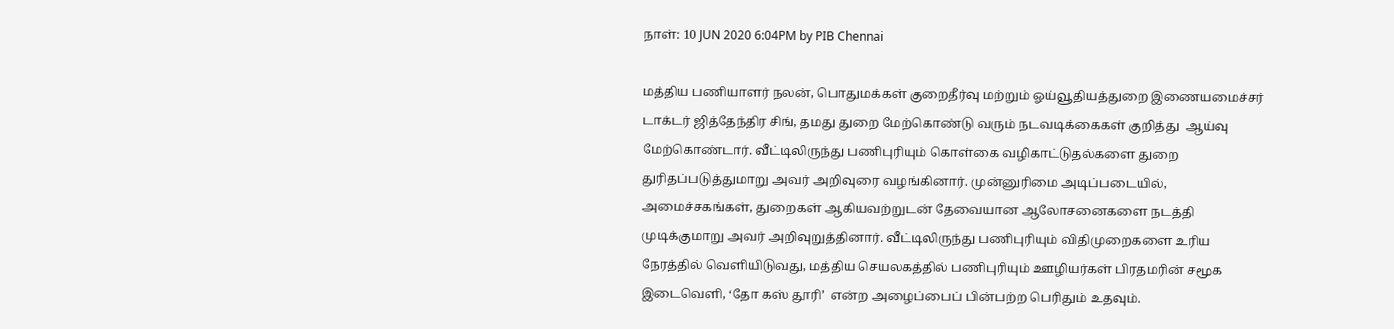நாள்: 10 JUN 2020 6:04PM by PIB Chennai

மத்திய பணியாளர் நலன், பொதுமக்கள் குறைதீர்வு மற்றும் ஓய்வூதியத்துறை இணையமைச்சர் டாக்டர் ஜித்தேந்திர சிங், தமது துறை மேற்கொண்டு வரும் நடவடிக்கைகள் குறித்து  ஆய்வு மேற்கொண்டார். வீட்டிலிருந்து பணிபுரியும் கொள்கை வழிகாட்டுதல்களை துறை துரிதப்படுத்துமாறு அவர் அறிவுரை வழங்கினார். முன்னுரிமை அடிப்படையில், அமைச்சகங்கள், துறைகள் ஆகியவற்றுடன் தேவையான ஆலோசனைகளை நடத்தி முடிக்குமாறு அவர் அறிவுறுத்தினார். வீட்டிலிருந்து பணிபுரியும் விதிமுறைகளை உரிய நேரத்தில் வெளியிடுவது, மத்திய செயலகத்தில் பணிபுரியும் ஊழியர்கள் பிரதமரின் சமூக இடைவெளி, ‘தோ கஸ் தூரி’  என்ற அழைப்பைப் பின்பற்ற பெரிதும் உதவும்.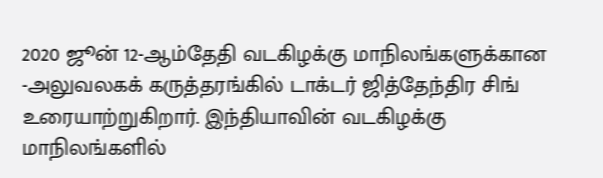2020 ஜூன் 12-ஆம்தேதி வடகிழக்கு மாநிலங்களுக்கான -அலுவலகக் கருத்தரங்கில் டாக்டர் ஜித்தேந்திர சிங்  உரையாற்றுகிறார். இந்தியாவின் வடகிழக்கு மாநிலங்களில்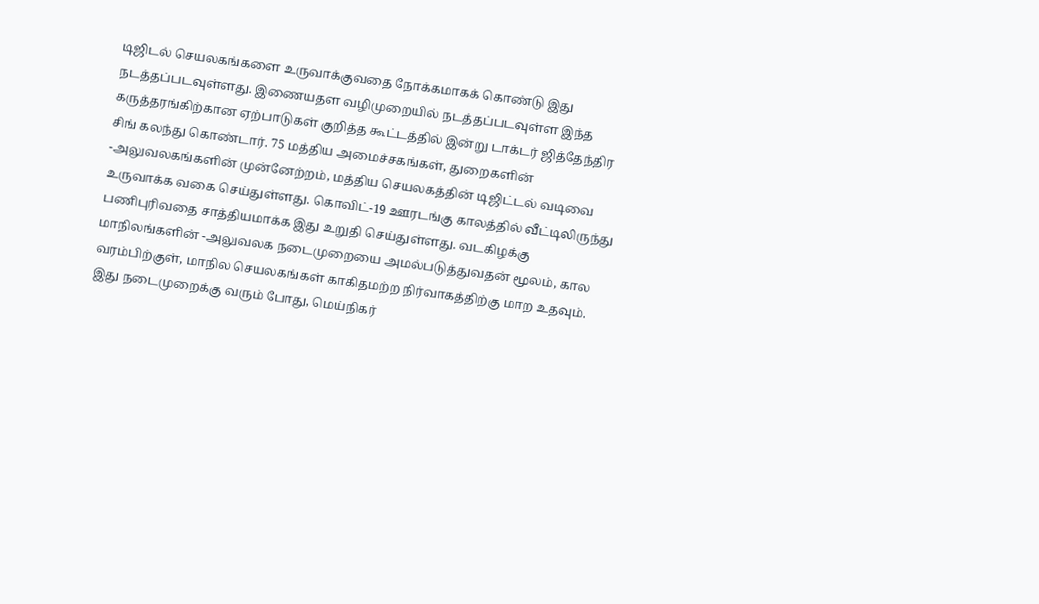டிஜிடல் செயலகங்களை உருவாக்குவதை நோக்கமாகக் கொண்டு இது நடத்தப்படவுள்ளது. இணையதள வழிமுறையில் நடத்தப்படவுள்ள இந்த கருத்தரங்கிற்கான ஏற்பாடுகள் குறித்த கூட்டத்தில் இன்று டாக்டர் ஜித்தேந்திர சிங் கலந்து கொண்டார். 75 மத்திய அமைச்சகங்கள், துறைகளின் -அலுவலகங்களின் முன்னேற்றம், மத்திய செயலகத்தின் டிஜிட்டல் வடிவை உருவாக்க வகை செய்துள்ளது. கொவிட்-19 ஊரடங்கு காலத்தில் வீட்டிலிருந்து பணிபுரிவதை சாத்தியமாக்க இது உறுதி செய்துள்ளது. வடகிழக்கு மாநிலங்களின் -அலுவலக நடைமுறையை அமல்படுத்துவதன் மூலம், கால வரம்பிற்குள், மாநில செயலகங்கள் காகிதமற்ற நிர்வாகத்திற்கு மாற உதவும். இது நடைமுறைக்கு வரும் போது, மெய்நிகர்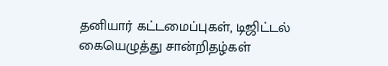தனியார் கட்டமைப்புகள், டிஜிட்டல் கையெழுத்து சான்றிதழ்கள்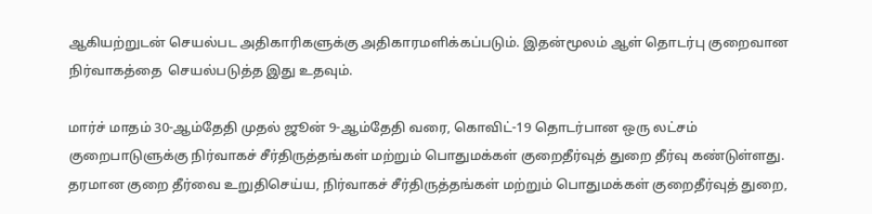ஆகியற்றுடன் செயல்பட அதிகாரிகளுக்கு அதிகாரமளிக்கப்படும். இதன்மூலம் ஆள் தொடர்பு குறைவான நிர்வாகத்தை  செயல்படுத்த இது உதவும்.

மார்ச் மாதம் 30-ஆம்தேதி முதல் ஜூன் 9-ஆம்தேதி வரை, கொவிட்-19 தொடர்பான ஒரு லட்சம் குறைபாடுளுக்கு நிர்வாகச் சீர்திருத்தங்கள் மற்றும் பொதுமக்கள் குறைதீர்வுத் துறை தீர்வு கண்டுள்ளது. தரமான குறை தீர்வை உறுதிசெய்ய, நிர்வாகச் சீர்திருத்தங்கள் மற்றும் பொதுமக்கள் குறைதீர்வுத் துறை,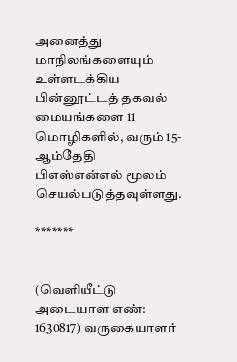அனைத்து மாநிலங்களையும் உள்ளடக்கிய பின்னூட்டத் தகவல் மையங்களை 11 மொழிகளில், வரும் 15-ஆம்தேதி பிஎஸ்என்எல் மூலம் செயல்படுத்தவுள்ளது.

*******


(வெளியீட்டு அடையாள எண்: 1630817) வருகையாளர்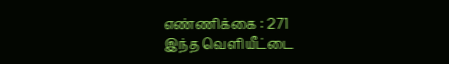எண்ணிக்கை : 271
இந்த வெளியீட்டை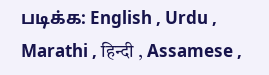படிக்க: English , Urdu , Marathi , हिन्दी , Assamese ,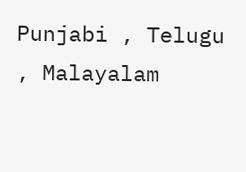Punjabi , Telugu , Malayalam